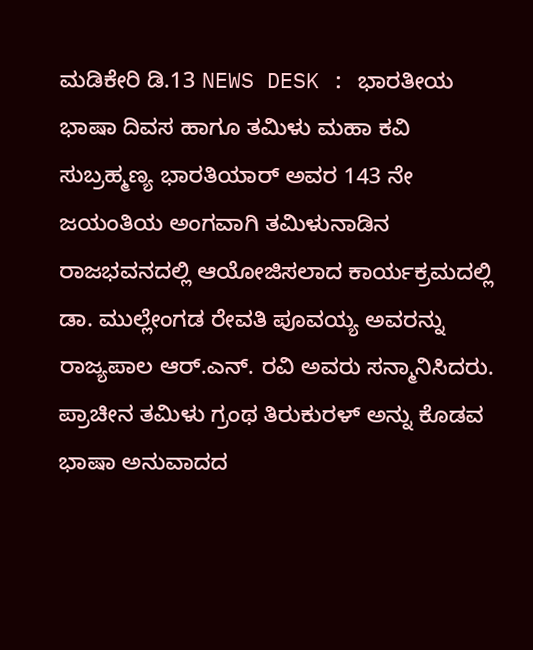ಮಡಿಕೇರಿ ಡಿ.13 NEWS DESK : ಭಾರತೀಯ ಭಾಷಾ ದಿವಸ ಹಾಗೂ ತಮಿಳು ಮಹಾ ಕವಿ ಸುಬ್ರಹ್ಮಣ್ಯ ಭಾರತಿಯಾರ್ ಅವರ 143 ನೇ ಜಯಂತಿಯ ಅಂಗವಾಗಿ ತಮಿಳುನಾಡಿನ ರಾಜಭವನದಲ್ಲಿ ಆಯೋಜಿಸಲಾದ ಕಾರ್ಯಕ್ರಮದಲ್ಲಿ ಡಾ. ಮುಲ್ಲೇಂಗಡ ರೇವತಿ ಪೂವಯ್ಯ ಅವರನ್ನು ರಾಜ್ಯಪಾಲ ಆರ್.ಎನ್. ರವಿ ಅವರು ಸನ್ಮಾನಿಸಿದರು. ಪ್ರಾಚೀನ ತಮಿಳು ಗ್ರಂಥ ತಿರುಕುರಳ್ ಅನ್ನು ಕೊಡವ ಭಾಷಾ ಅನುವಾದದ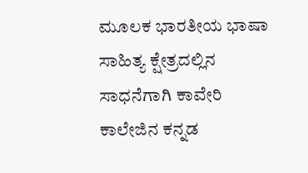ಮೂಲಕ ಭಾರತೀಯ ಭಾಷಾ ಸಾಹಿತ್ಯ ಕ್ಷೇತ್ರದಲ್ಲಿನ ಸಾಧನೆಗಾಗಿ ಕಾವೇರಿ ಕಾಲೇಜಿನ ಕನ್ನಡ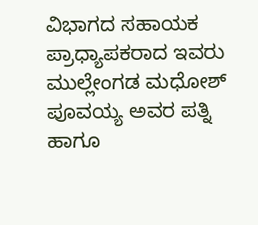ವಿಭಾಗದ ಸಹಾಯಕ ಪ್ರಾಧ್ಯಾಪಕರಾದ ಇವರು ಮುಲ್ಲೇಂಗಡ ಮಧೋಶ್ ಪೂವಯ್ಯ ಅವರ ಪತ್ನಿ ಹಾಗೂ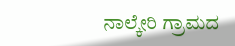ನಾಲ್ಕೇರಿ ಗ್ರಾಮದ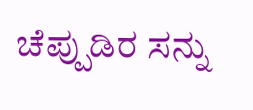ಚೆಪ್ಪುಡಿರ ಸನ್ನು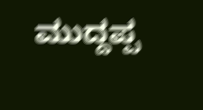ಮುದ್ದಪ್ಪ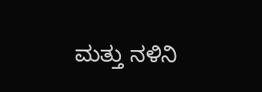ಮತ್ತು ನಳಿನಿ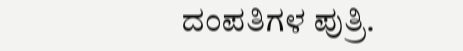ದಂಪತಿಗಳ ಪುತ್ರಿ.